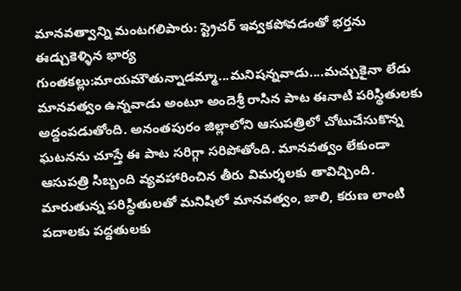మానవత్వాన్ని మంటగలిపారు: స్ట్రెచర్ ఇవ్వకపోవడంతో భర్తను ఈడ్చుకెళ్ళిన భార్య
గుంతకల్లు:మాయమౌతున్నాడమ్మా...మనిషన్నవాడు....మచ్చుకైనా లేడు మానవత్వం ఉన్నవాడు అంటూ అందెశ్రీ రాసిన పాట ఈనాటి పరిస్థితులకు అద్దంపడుతోంది. అనంతపురం జిల్లాలోని ఆసుపత్రిలో చోటుచేసుకొన్న ఘటనను చూస్తే ఈ పాట సరిగ్గా సరిపోతోంది. మానవత్వం లేకుండా ఆసుపత్రి సిబ్బంది వ్యవహారించిన తీరు విమర్శలకు తావిచ్చింది.
మారుతున్న పరిస్థితులతో మనిషిలో మానవత్వం, జాలి, కరుణ లాంటి పదాలకు పద్దతులకు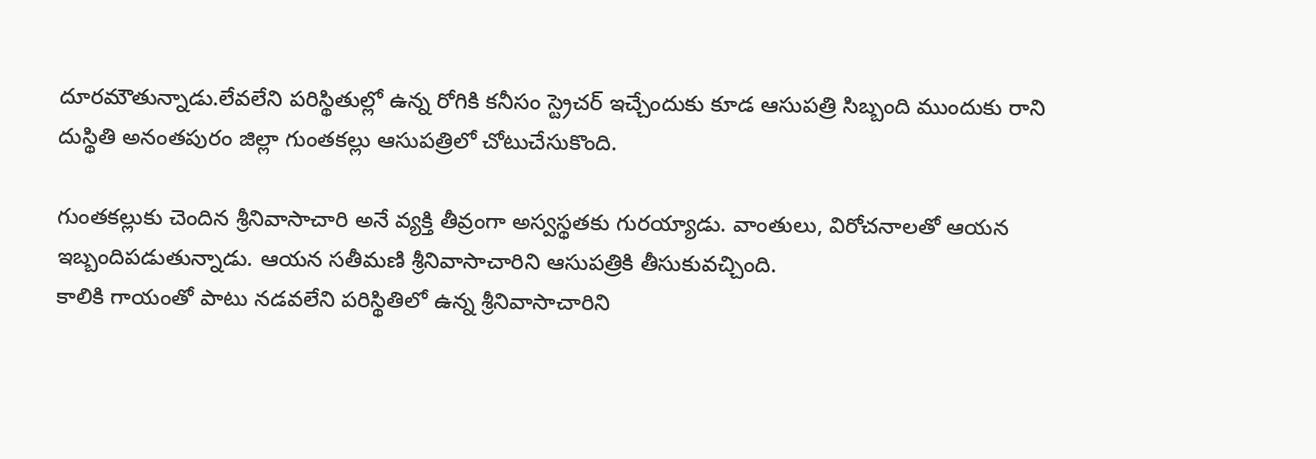దూరమౌతున్నాడు.లేవలేని పరిస్థితుల్లో ఉన్న రోగికి కనీసం స్ట్రెచర్ ఇచ్చేందుకు కూడ ఆసుపత్రి సిబ్బంది ముందుకు రాని దుస్థితి అనంతపురం జిల్లా గుంతకల్లు ఆసుపత్రిలో చోటుచేసుకొంది.

గుంతకల్లుకు చెందిన శ్రీనివాసాచారి అనే వ్యక్తి తీవ్రంగా అస్వస్థతకు గురయ్యాడు. వాంతులు, విరోచనాలతో ఆయన ఇబ్బందిపడుతున్నాడు. ఆయన సతీమణి శ్రీనివాసాచారిని ఆసుపత్రికి తీసుకువచ్చింది.
కాలికి గాయంతో పాటు నడవలేని పరిస్థితిలో ఉన్న శ్రీనివాసాచారిని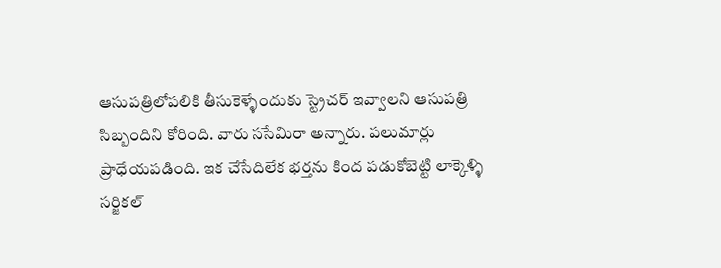ఆసుపత్రిలోపలికి తీసుకెళ్ళేందుకు స్ట్రెచర్ ఇవ్వాలని ఆసుపత్రి సిబ్బందిని కోరింది. వారు ససేమిరా అన్నారు. పలుమార్లు ప్రాధేయపడింది. ఇక చేసేదిలేక భర్తను కింద పడుకోబెట్టి లాక్కెళ్ళి సర్జికల్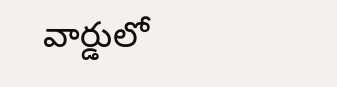వార్డులో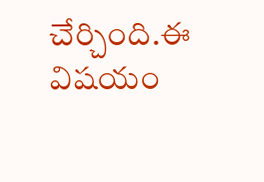చేర్చింది.ఈ విషయం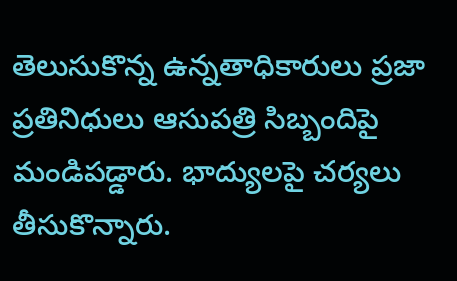తెలుసుకొన్న ఉన్నతాధికారులు ప్రజా ప్రతినిధులు ఆసుపత్రి సిబ్బందిపై మండిపడ్డారు. భాద్యులపై చర్యలు తీసుకొన్నారు.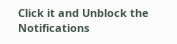Click it and Unblock the Notifications